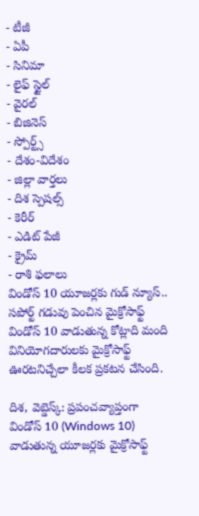- టీజీ
- ఏపీ
- సినిమా
- లైఫ్ స్టైల్
- వైరల్
- బిజినెస్
- స్పోర్ట్స్
- దేశం-విదేశం
- జిల్లా వార్తలు
- దిశ స్పెషల్స్
- కెరీర్
- ఎడిట్ పేజీ
- క్రైమ్
- రాశి ఫలాలు
విండోస్ 10 యూజర్లకు గుడ్ న్యూస్.. సపోర్ట్ గడువు పెంచిన మైక్రోసాఫ్ట్
విండోస్ 10 వాడుతున్న కోట్లాది మంది వినియోగదారులకు మైక్రోసాఫ్ట్ ఊరటనిచ్చేలా కీలక ప్రకటన చేసింది.

దిశ, వెబ్డెస్క్: ప్రపంచవ్యాప్తంగా విండోస్ 10 (Windows 10) వాడుతున్న యూజర్లకు మైక్రోసాఫ్ట్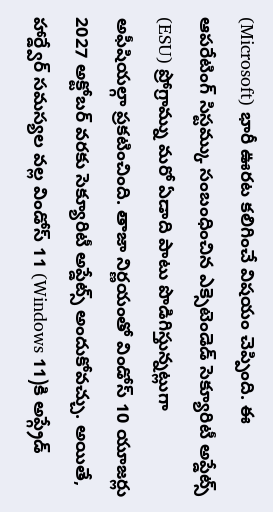(Microsoft) భారీ ఊరట కలిగించే విషయం చెప్పింది. ఈ ఆపరేటింగ్ సిస్టమ్కు సంబంధించిన ఎక్సెటెండెడ్ సెక్యూరిటీ అప్డేట్స్ (ESU) ప్రోగ్రామ్ను మరో ఏడాది పాటు పొడిగిస్తున్నట్లుగా అఫీషియల్గా ప్రకటించింది. తాజా నిర్ణయంతో విండోస్ 10 యూజర్లు 2027 అక్టోబర్ వరకు సెక్యూరిటీ అప్డేట్స్ అందుకోవచ్చు. అయితే, హార్డ్వేర్ సమస్యల వల్ల విండోస్ 11 (Windows 11)కి అప్గ్రేడ్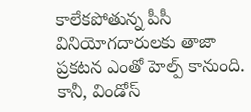కాలేకపోతున్న పీసీ వినియోగదారులకు తాజా ప్రకటన ఎంతో హెల్ప్ కానుంది.
కానీ, విండోస్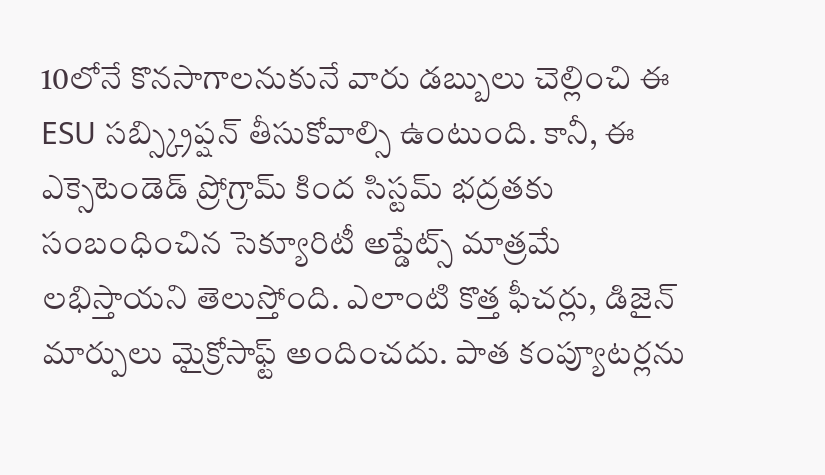10లోనే కొనసాగాలనుకునే వారు డబ్బులు చెల్లించి ఈ ESU సబ్స్క్రిప్షన్ తీసుకోవాల్సి ఉంటుంది. కానీ, ఈ ఎక్సెటెండెడ్ ప్రోగ్రామ్ కింద సిస్టమ్ భద్రతకు సంబంధించిన సెక్యూరిటీ అప్డేట్స్ మాత్రమే లభిస్తాయని తెలుస్తోంది. ఎలాంటి కొత్త ఫీచర్లు, డిజైన్ మార్పులు మైక్రోసాఫ్ట్ అందించదు. పాత కంప్యూటర్లను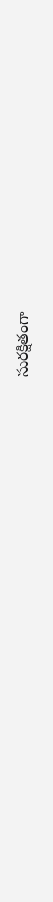సురక్షితంగా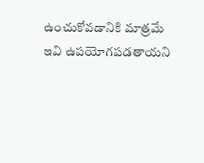ఉంచుకోవడానికి మాత్రమే ఇవి ఉపయోగపడతాయని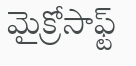మైక్రోసాఫ్ట్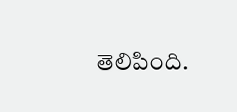తెలిపింది.